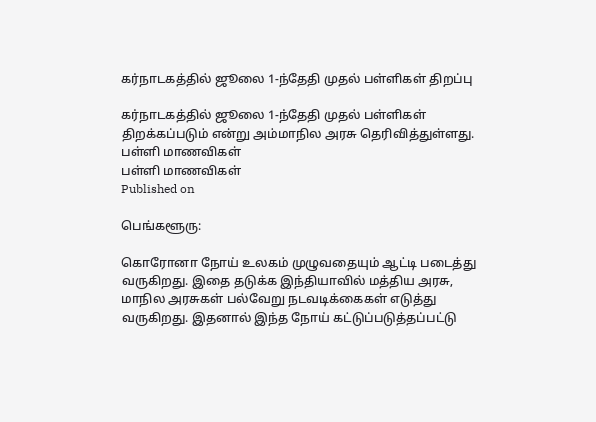கர்நாடகத்தில் ஜூலை 1-ந்தேதி முதல் பள்ளிகள் திறப்பு

கர்நாடகத்தில் ஜூலை 1-ந்தேதி முதல் பள்ளிகள் திறக்கப்படும் என்று அம்மாநில அரசு தெரிவித்துள்ளது.
பள்ளி மாணவிகள்
பள்ளி மாணவிகள்
Published on

பெங்களூரு:

கொரோனா நோய் உலகம் முழுவதையும் ஆட்டி படைத்து வருகிறது. இதை தடுக்க இந்தியாவில் மத்திய அரசு, மாநில அரசுகள் பல்வேறு நடவடிக்கைகள் எடுத்து வருகிறது. இதனால் இந்த நோய் கட்டுப்படுத்தப்பட்டு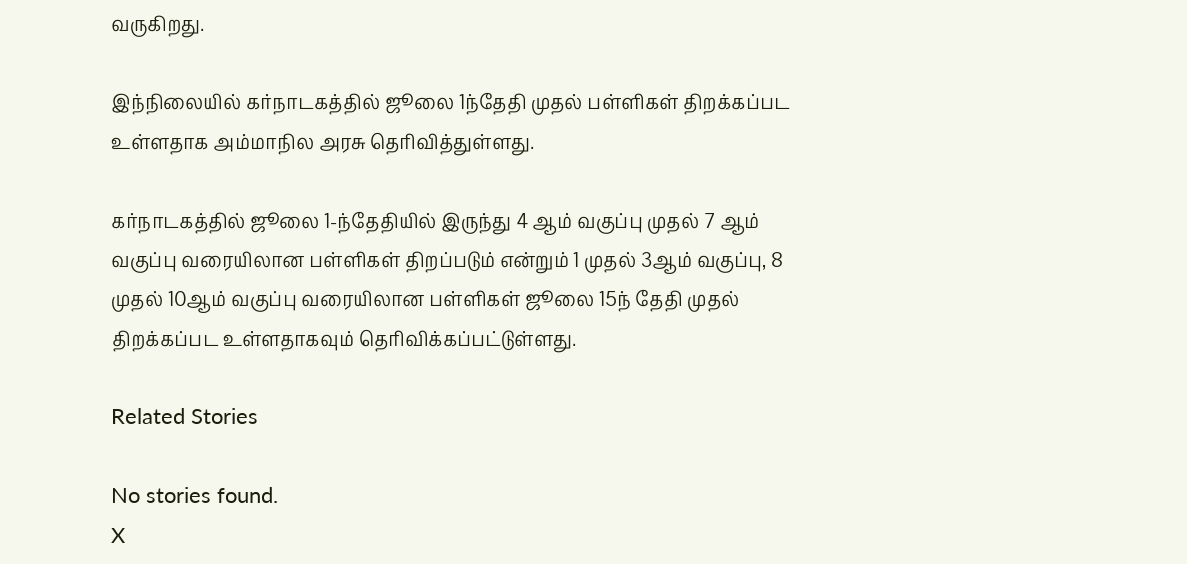வருகிறது.

இந்நிலையில் கர்நாடகத்தில் ஜூலை 1ந்தேதி முதல் பள்ளிகள் திறக்கப்பட உள்ளதாக அம்மாநில அரசு தெரிவித்துள்ளது.

கர்நாடகத்தில் ஜூலை 1-ந்தேதியில் இருந்து 4 ஆம் வகுப்பு முதல் 7 ஆம் வகுப்பு வரையிலான பள்ளிகள் திறப்படும் என்றும் 1 முதல் 3ஆம் வகுப்பு, 8 முதல் 10ஆம் வகுப்பு வரையிலான பள்ளிகள் ஜூலை 15ந் தேதி முதல் திறக்கப்பட உள்ளதாகவும் தெரிவிக்கப்பட்டுள்ளது.

Related Stories

No stories found.
X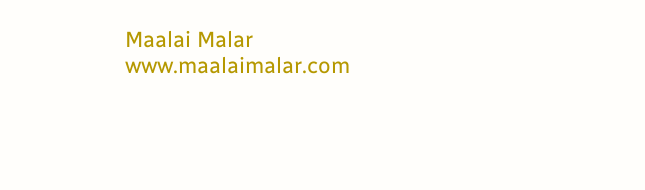Maalai Malar
www.maalaimalar.com